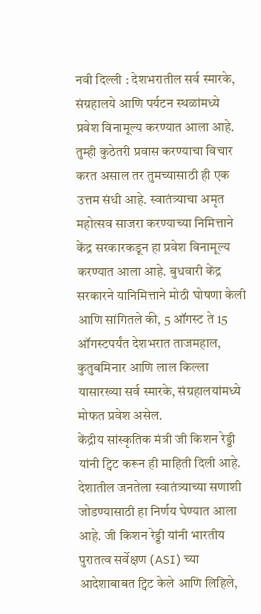नवी दिल्ली : देशभरातील सर्व स्मारके, संग्रहालये आणि पर्यटन स्थळांमध्ये प्रवेश विनामूल्य करण्यात आला आहे. तुम्ही कुठेतरी प्रवास करण्याचा विचार करत असाल तर तुमच्यासाठी ही एक उत्तम संधी आहे. स्वातंत्र्याचा अमृत महोत्सव साजरा करण्याच्या निमित्ताने केंद्र सरकारकडून हा प्रवेश विनामूल्य करण्यात आला आहे. बुधवारी केंद्र सरकारने यानिमित्ताने मोठी घोषणा केली आणि सांगितले की, 5 ऑगस्ट ते 15 ऑगस्टपर्यंत देशभरात ताजमहाल, कुतुबमिनार आणि लाल किल्ला यासारख्या सर्व स्मारके, संग्रहालयांमध्ये मोफत प्रवेश असेल.
केंद्रीय सांस्कृतिक मंत्री जी किशन रेड्डी यांनी ट्विट करून ही माहिती दिली आहे. देशातील जनतेला स्वातंत्र्याच्या सणाशी जोडण्यासाठी हा निर्णय घेण्यात आला आहे. जी किशन रेड्डी यांनी भारतीय पुरातत्व सर्वेक्षण (ASI) च्या आदेशाबाबत ट्विट केले आणि लिहिले,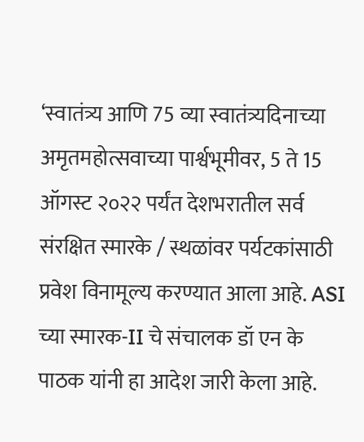‘स्वातंत्र्य आणि 75 व्या स्वातंत्र्यदिनाच्या अमृतमहोत्सवाच्या पार्श्वभूमीवर, 5 ते 15 ऑगस्ट २०२२ पर्यंत देशभरातील सर्व संरक्षित स्मारके / स्थळांवर पर्यटकांसाठी प्रवेश विनामूल्य करण्यात आला आहे. ASI च्या स्मारक-II चे संचालक डॉ एन के पाठक यांनी हा आदेश जारी केला आहे.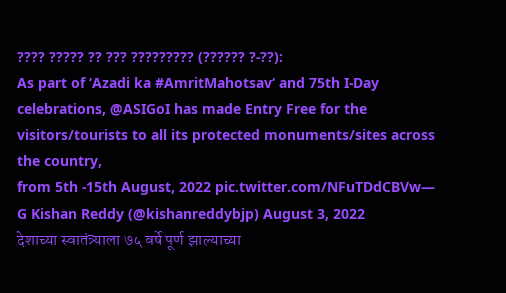???? ????? ?? ??? ????????? (?????? ?-??):
As part of ‘Azadi ka #AmritMahotsav‘ and 75th I-Day celebrations, @ASIGoI has made Entry Free for the visitors/tourists to all its protected monuments/sites across the country,
from 5th -15th August, 2022 pic.twitter.com/NFuTDdCBVw— G Kishan Reddy (@kishanreddybjp) August 3, 2022
देशाच्या स्वातंत्र्याला ७५ वर्षे पूर्ण झाल्याच्या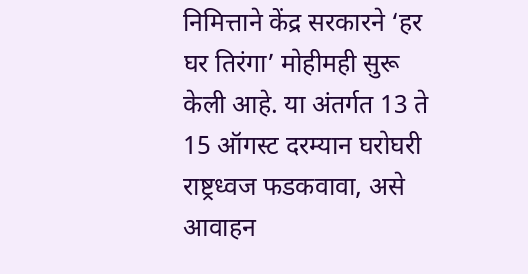निमित्ताने केंद्र सरकारने ‘हर घर तिरंगा’ मोहीमही सुरू केली आहे. या अंतर्गत 13 ते 15 ऑगस्ट दरम्यान घरोघरी राष्ट्रध्वज फडकवावा, असे आवाहन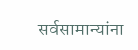सर्वसामान्यांना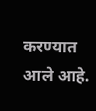करण्यात आले आहे.